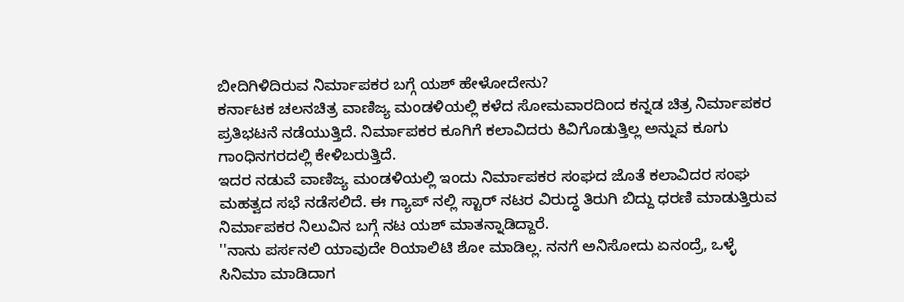ಬೀದಿಗಿಳಿದಿರುವ ನಿರ್ಮಾಪಕರ ಬಗ್ಗೆ ಯಶ್ ಹೇಳೋದೇನು?
ಕರ್ನಾಟಕ ಚಲನಚಿತ್ರ ವಾಣಿಜ್ಯ ಮಂಡಳಿಯಲ್ಲಿ ಕಳೆದ ಸೋಮವಾರದಿಂದ ಕನ್ನಡ ಚಿತ್ರ ನಿರ್ಮಾಪಕರ ಪ್ರತಿಭಟನೆ ನಡೆಯುತ್ತಿದೆ. ನಿರ್ಮಾಪಕರ ಕೂಗಿಗೆ ಕಲಾವಿದರು ಕಿವಿಗೊಡುತ್ತಿಲ್ಲ ಅನ್ನುವ ಕೂಗು ಗಾಂಧಿನಗರದಲ್ಲಿ ಕೇಳಿಬರುತ್ತಿದೆ.
ಇದರ ನಡುವೆ ವಾಣಿಜ್ಯ ಮಂಡಳಿಯಲ್ಲಿ ಇಂದು ನಿರ್ಮಾಪಕರ ಸಂಘದ ಜೊತೆ ಕಲಾವಿದರ ಸಂಘ ಮಹತ್ವದ ಸಭೆ ನಡೆಸಲಿದೆ. ಈ ಗ್ಯಾಪ್ ನಲ್ಲಿ ಸ್ಟಾರ್ ನಟರ ವಿರುದ್ಧ ತಿರುಗಿ ಬಿದ್ದು ಧರಣಿ ಮಾಡುತ್ತಿರುವ ನಿರ್ಮಾಪಕರ ನಿಲುವಿನ ಬಗ್ಗೆ ನಟ ಯಶ್ ಮಾತನ್ನಾಡಿದ್ದಾರೆ.
''ನಾನು ಪರ್ಸನಲಿ ಯಾವುದೇ ರಿಯಾಲಿಟಿ ಶೋ ಮಾಡಿಲ್ಲ. ನನಗೆ ಅನಿಸೋದು ಏನಂದ್ರೆ, ಒಳ್ಳೆ ಸಿನಿಮಾ ಮಾಡಿದಾಗ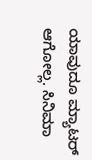ಯಾವುದೂ ಮ್ಯಾಟರ್ ಆಗೋಲ್ಲ. ಸಿನಿಮಾ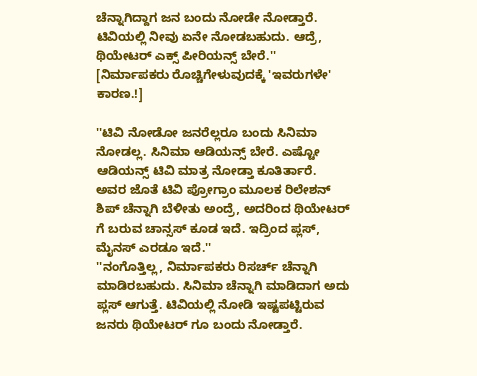ಚೆನ್ನಾಗಿದ್ದಾಗ ಜನ ಬಂದು ನೋಡೇ ನೋಡ್ತಾರೆ. ಟಿವಿಯಲ್ಲಿ ನೀವು ಏನೇ ನೋಡಬಹುದು. ಆದ್ರೆ, ಥಿಯೇಟರ್ ಎಕ್ಸ್ ಪೀರಿಯನ್ಸ್ ಬೇರೆ.'' [ನಿರ್ಮಾಪಕರು ರೊಚ್ಚಿಗೇಳುವುದಕ್ಕೆ 'ಇವರುಗಳೇ' ಕಾರಣ.!]

''ಟಿವಿ ನೋಡೋ ಜನರೆಲ್ಲರೂ ಬಂದು ಸಿನಿಮಾ ನೋಡಲ್ಲ. ಸಿನಿಮಾ ಆಡಿಯನ್ಸ್ ಬೇರೆ. ಎಷ್ಟೋ ಆಡಿಯನ್ಸ್ ಟಿವಿ ಮಾತ್ರ ನೋಡ್ತಾ ಕೂತಿರ್ತಾರೆ. ಅವರ ಜೊತೆ ಟಿವಿ ಪ್ರೋಗ್ರಾಂ ಮೂಲಕ ರಿಲೇಶನ್ ಶಿಪ್ ಚೆನ್ನಾಗಿ ಬೆಳೀತು ಅಂದ್ರೆ, ಅದರಿಂದ ಥಿಯೇಟರ್ ಗೆ ಬರುವ ಚಾನ್ಸಸ್ ಕೂಡ ಇದೆ. ಇದ್ರಿಂದ ಪ್ಲಸ್, ಮೈನಸ್ ಎರಡೂ ಇದೆ.''
''ನಂಗೊತ್ತಿಲ್ಲ, ನಿರ್ಮಾಪಕರು ರಿಸರ್ಚ್ ಚೆನ್ನಾಗಿ ಮಾಡಿರಬಹುದು. ಸಿನಿಮಾ ಚೆನ್ನಾಗಿ ಮಾಡಿದಾಗ ಅದು ಪ್ಲಸ್ ಆಗುತ್ತೆ. ಟಿವಿಯಲ್ಲಿ ನೋಡಿ ಇಷ್ಟಪಟ್ಟಿರುವ ಜನರು ಥಿಯೇಟರ್ ಗೂ ಬಂದು ನೋಡ್ತಾರೆ.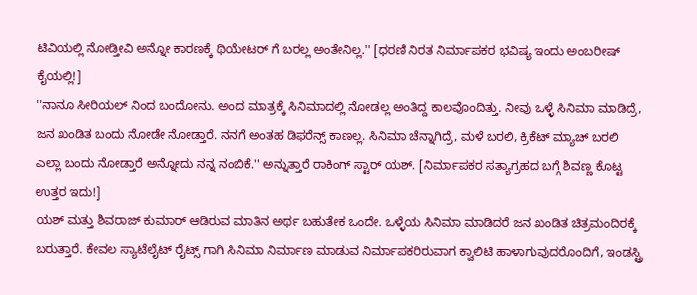ಟಿವಿಯಲ್ಲಿ ನೋಡ್ತೀವಿ ಅನ್ನೋ ಕಾರಣಕ್ಕೆ ಥಿಯೇಟರ್ ಗೆ ಬರಲ್ಲ ಅಂತೇನಿಲ್ಲ.'' [ಧರಣಿ ನಿರತ ನಿರ್ಮಾಪಕರ ಭವಿಷ್ಯ ಇಂದು ಅಂಬರೀಷ್ ಕೈಯಲ್ಲಿ!]
''ನಾನೂ ಸೀರಿಯಲ್ ನಿಂದ ಬಂದೋನು. ಅಂದ ಮಾತ್ರಕ್ಕೆ ಸಿನಿಮಾದಲ್ಲಿ ನೋಡಲ್ಲ ಅಂತಿದ್ದ ಕಾಲವೊಂದಿತ್ತು. ನೀವು ಒಳ್ಳೆ ಸಿನಿಮಾ ಮಾಡಿದ್ರೆ, ಜನ ಖಂಡಿತ ಬಂದು ನೋಡೇ ನೋಡ್ತಾರೆ. ನನಗೆ ಅಂತಹ ಡಿಫರೆನ್ಸ್ ಕಾಣಲ್ಲ. ಸಿನಿಮಾ ಚೆನ್ನಾಗಿದ್ರೆ, ಮಳೆ ಬರಲಿ, ಕ್ರಿಕೆಟ್ ಮ್ಯಾಚ್ ಬರಲಿ ಎಲ್ಲಾ ಬಂದು ನೋಡ್ತಾರೆ ಅನ್ನೋದು ನನ್ನ ನಂಬಿಕೆ.'' ಅನ್ನುತ್ತಾರೆ ರಾಕಿಂಗ್ ಸ್ಟಾರ್ ಯಶ್. [ನಿರ್ಮಾಪಕರ ಸತ್ಯಾಗ್ರಹದ ಬಗ್ಗೆ ಶಿವಣ್ಣ ಕೊಟ್ಟ ಉತ್ತರ ಇದು!]
ಯಶ್ ಮತ್ತು ಶಿವರಾಜ್ ಕುಮಾರ್ ಆಡಿರುವ ಮಾತಿನ ಅರ್ಥ ಬಹುತೇಕ ಒಂದೇ. ಒಳ್ಳೆಯ ಸಿನಿಮಾ ಮಾಡಿದರೆ ಜನ ಖಂಡಿತ ಚಿತ್ರಮಂದಿರಕ್ಕೆ ಬರುತ್ತಾರೆ. ಕೇವಲ ಸ್ಯಾಟೆಲೈಟ್ ರೈಟ್ಸ್ ಗಾಗಿ ಸಿನಿಮಾ ನಿರ್ಮಾಣ ಮಾಡುವ ನಿರ್ಮಾಪಕರಿರುವಾಗ ಕ್ವಾಲಿಟಿ ಹಾಳಾಗುವುದರೊಂದಿಗೆ, ಇಂಡಸ್ಟ್ರಿ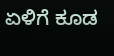ಏಳಿಗೆ ಕೂಡ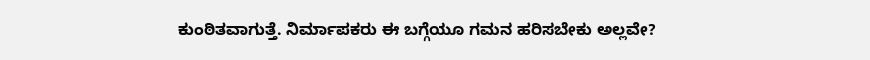ಕುಂಠಿತವಾಗುತ್ತೆ. ನಿರ್ಮಾಪಕರು ಈ ಬಗ್ಗೆಯೂ ಗಮನ ಹರಿಸಬೇಕು ಅಲ್ಲವೇ?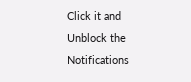Click it and Unblock the Notifications